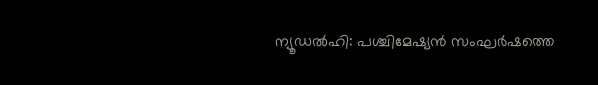ന്യൂഡൽഹി: പശ്ചിമേഷ്യൻ സംഘർഷത്തെ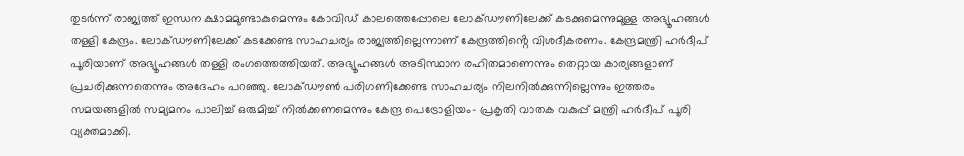തുടർന്ന് രാജ്യത്ത് ഇന്ധന ക്ഷാമമുണ്ടാകുമെന്നും കോവിഡ് കാലത്തെപ്പോലെ ലോക്ഡൗണിലേക്ക് കടക്കുമെന്നുമുള്ള അഭ്യൂഹങ്ങൾ തള്ളി കേന്ദ്രം. ലോക്ഡൗണിലേക്ക് കടക്കേണ്ട സാഹചര്യം രാജ്യത്തില്ലെന്നാണ് കേന്ദ്രത്തിൻ്റെ വിശദീകരണം. കേന്ദ്രമന്ത്രി ഹർദീപ് പൂരിയാണ് അഭ്യൂഹങ്ങൾ തള്ളി രംഗത്തെത്തിയത്. അഭ്യൂഹങ്ങൾ അടിസ്ഥാന രഹിതമാണെന്നും തെറ്റായ കാര്യങ്ങളാണ് പ്രചരിക്കുന്നതെന്നും അദേഹം പറഞ്ഞു. ലോക്ഡൗൺ പരിഗണിക്കേണ്ട സാഹചര്യം നിലനിൽക്കുന്നില്ലെന്നും ഇത്തരം സമയങ്ങളിൽ സമ്യമനം പാലിച്ച് ഒരുമിച്ച് നിൽക്കണമെന്നും കേന്ദ്ര പെട്രോളിയം- പ്രകൃതി വാതക വകുപ്പ് മന്ത്രി ഹർദീപ് പൂരി വ്യക്തമാക്കി.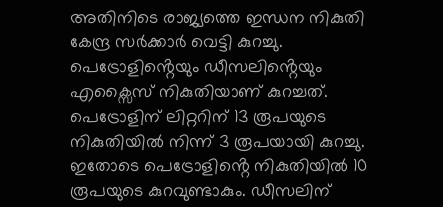അതിനിടെ രാജ്യത്തെ ഇന്ധന നികുതി കേന്ദ്ര സർക്കാർ വെട്ടി കുറച്ചു. പെട്രോളിൻ്റെയും ഡീസലിൻ്റെയും എക്സൈസ് നികുതിയാണ് കുറച്ചത്. പെട്രോളിന് ലിറ്ററിന് 13 രൂപയുടെ നികുതിയിൽ നിന്ന് 3 രൂപയായി കുറച്ചു. ഇതോടെ പെട്രോളിൻ്റെ നികുതിയിൽ 10 രൂപയുടെ കുറവുണ്ടാകും. ഡീസലിന്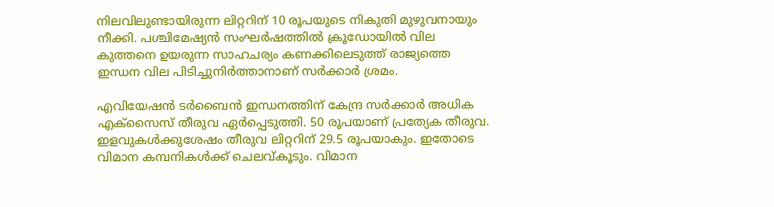നിലവിലുണ്ടായിരുന്ന ലിറ്ററിന് 10 രൂപയുടെ നികുതി മുഴുവനായും നീക്കി. പശ്ചിമേഷ്യൻ സംഘർഷത്തിൽ ക്രൂഡോയിൽ വില കുത്തനെ ഉയരുന്ന സാഹചര്യം കണക്കിലെടുത്ത് രാജ്യത്തെ ഇന്ധന വില പിടിച്ചുനിർത്താനാണ് സർക്കാർ ശ്രമം.

എവിയേഷൻ ടർബൈൻ ഇന്ധനത്തിന് കേന്ദ്ര സർക്കാർ അധിക എക്സൈസ് തീരുവ ഏർപ്പെടുത്തി. 50 രൂപയാണ് പ്രത്യേക തീരുവ. ഇളവുകൾക്കുശേഷം തീരുവ ലിറ്ററിന് 29.5 രൂപയാകും. ഇതോടെ വിമാന കമ്പനികൾക്ക് ചെലവ്കൂടും. വിമാന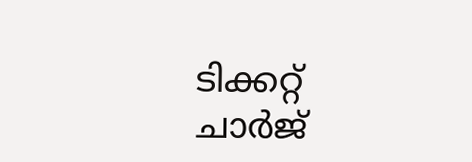ടിക്കറ്റ് ചാർജ്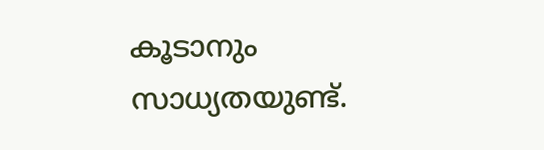കൂടാനും സാധ്യതയുണ്ട്.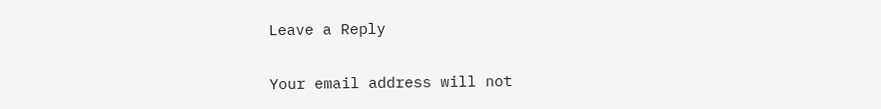Leave a Reply

Your email address will not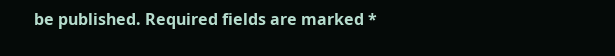be published. Required fields are marked *